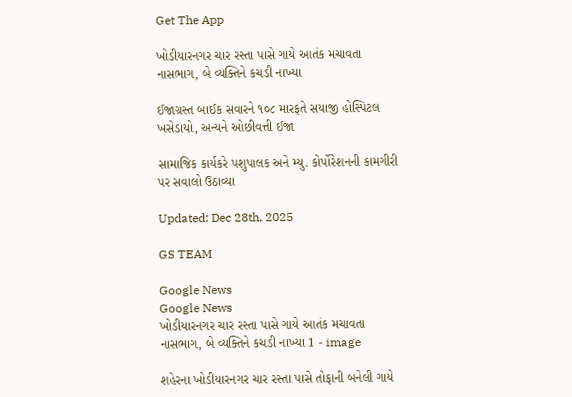Get The App

ખોડીયારનગર ચાર રસ્તા પાસે ગાયે આતંક મચાવતા નાસભાગ, બે વ્યક્તિને કચડી નાખ્યા

ઈજાગ્રસ્ત બાઈક સવારને ૧૦૮ મારફતે સયાજી હોસ્પિટલ ખસેડાયો, અન્યને ઓછીવત્તી ઈજા

સામાજિક કાર્યકરે પશુપાલક અને મ્યુ. કોર્પોરેશનની કામગીરી પર સવાલો ઉઠાવ્યા

Updated: Dec 28th, 2025

GS TEAM

Google News
Google News
ખોડીયારનગર ચાર રસ્તા પાસે ગાયે આતંક મચાવતા નાસભાગ, બે વ્યક્તિને કચડી નાખ્યા 1 - image

શહેરના ખોડીયારનગર ચાર રસ્તા પાસે તોફાની બનેલી ગાયે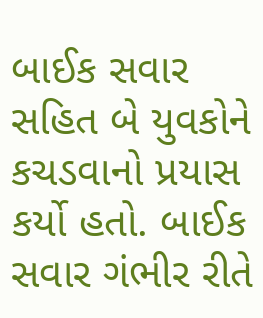બાઈક સવાર સહિત બે યુવકોને કચડવાનો પ્રયાસ કર્યો હતો. બાઈક સવાર ગંભીર રીતે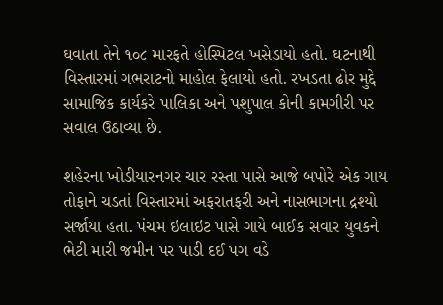ઘવાતા તેને ૧૦૮ મારફતે હોસ્પિટલ ખસેડાયો હતો. ઘટનાથી વિસ્તારમાં ગભરાટનો માહોલ ફેલાયો હતો. રખડતા ઢોર મુદ્દે સામાજિક કાર્યકરે પાલિકા અને પશુપાલ કોની કામગીરી પર સવાલ ઉઠાવ્યા છે.

શહેરના ખોડીયારનગર ચાર રસ્તા પાસે આજે બપોરે એક ગાય તોફાને ચડતાં વિસ્તારમાં અફરાતફરી અને નાસભાગના દ્રશ્યો સર્જાયા હતા. પંચમ ઇલાઇટ પાસે ગાયે બાઈક સવાર યુવકને ભેટી મારી જમીન પર પાડી દઈ પગ વડે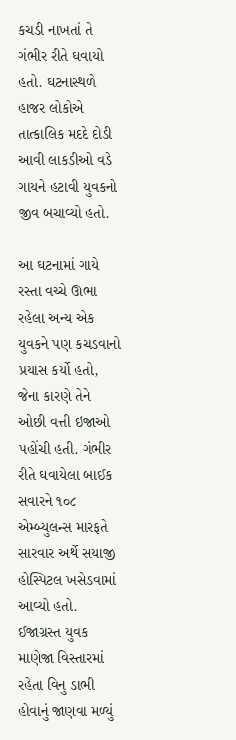કચડી નાખતાં તે ગંભીર રીતે ઘવાયો હતો. ઘટનાસ્થળે હાજર લોકોએ તાત્કાલિક મદદે દોડી આવી લાકડીઓ વડે ગાયને હટાવી યુવકનો જીવ બચાવ્યો હતો.

આ ઘટનામાં ગાયે રસ્તા વચ્ચે ઊભા રહેલા અન્ય એક યુવકને પણ કચડવાનો પ્રયાસ કર્યો હતો, જેના કારણે તેને ઓછી વત્તી ઇજાઓ પહોંચી હતી. ગંભીર રીતે ઘવાયેલા બાઈક સવારને ૧૦૮ એમ્બ્યુલન્સ મારફતે સારવાર અર્થે સયાજી હોસ્પિટલ ખસેડવામાં આવ્યો હતો. ઈજાગ્રસ્ત યુવક માણેજા વિસ્તારમાં રહેતા વિનુ ડાભી હોવાનું જાણવા મળ્યું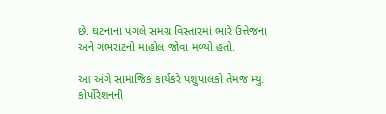છે. ઘટનાના પગલે સમગ્ર વિસ્તારમાં ભારે ઉત્તેજના અને ગભરાટનો માહોલ જોવા મળ્યો હતો.

આ અંગે સામાજિક કાર્યકરે પશુપાલકો તેમજ મ્યુ. કોર્પોરેશનની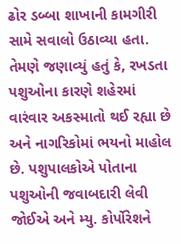ઢોર ડબ્બા શાખાની કામગીરી સામે સવાલો ઉઠાવ્યા હતા. તેમણે જણાવ્યું હતું કે, રખડતા પશુઓના કારણે શહેરમાં વારંવાર અકસ્માતો થઈ રહ્યા છે અને નાગરિકોમાં ભયનો માહોલ છે. પશુપાલકોએ પોતાના પશુઓની જવાબદારી લેવી જોઈએ અને મ્યુ. કોર્પોરેશને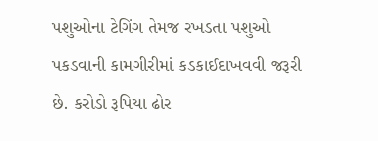પશુઓના ટેગિંગ તેમજ રખડતા પશુઓ પકડવાની કામગીરીમાં કડકાઈદાખવવી જરૂરી છે. કરોડો રૂપિયા ઢોર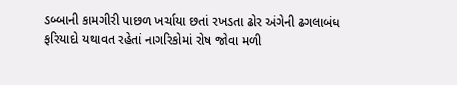ડબ્બાની કામગીરી પાછળ ખર્ચાયા છતાં રખડતા ઢોર અંગેની ઢગલાબંધ ફરિયાદો યથાવત રહેતાં નાગરિકોમાં રોષ જોવા મળી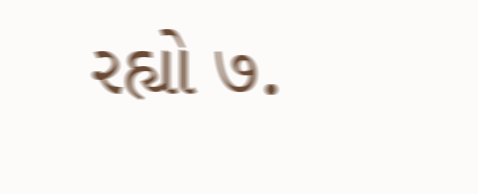રહ્યો ७.